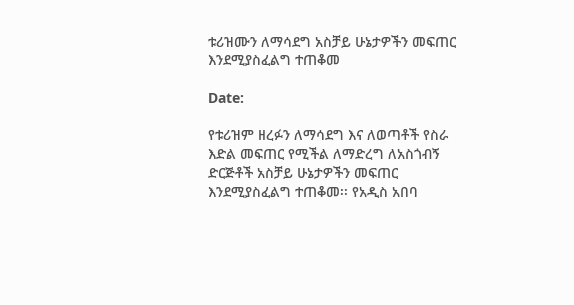ቱሪዝሙን ለማሳደግ አስቻይ ሁኔታዎችን መፍጠር እንደሚያስፈልግ ተጠቆመ

Date:

የቱሪዝም ዘረፉን ለማሳደግ እና ለወጣቶች የስራ እድል መፍጠር የሚችል ለማድረግ ለአስጎብኝ ድርጅቶች አስቻይ ሁኔታዎችን መፍጠር እንደሚያስፈልግ ተጠቆመ፡፡ የአዲስ አበባ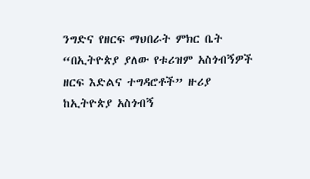ንግድና የዘርፍ ማህበራት ምክር ቤት “በኢትዮጵያ ያለው የቱሪዝም አስጎብኝዎች ዘርፍ እድልና ተግዳሮቶች” ዙሪያ ከኢትዮጵያ አስጎብኝ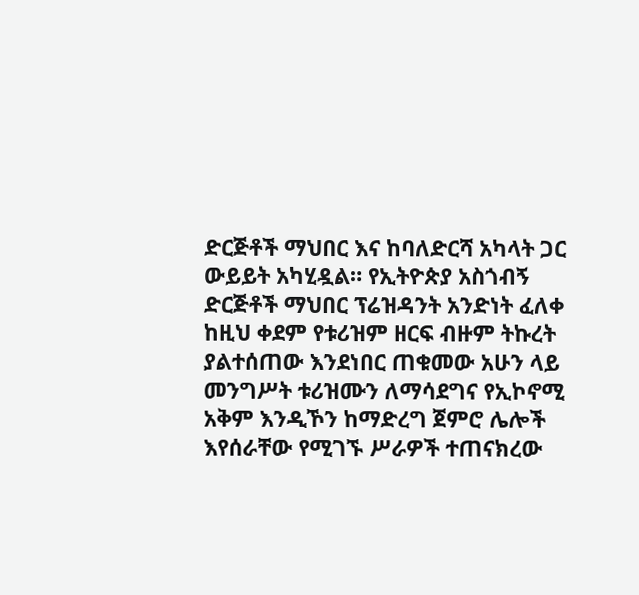ድርጅቶች ማህበር እና ከባለድርሻ አካላት ጋር ውይይት አካሂዷል። የኢትዮጵያ አስጎብኝ ድርጅቶች ማህበር ፕሬዝዳንት አንድነት ፈለቀ ከዚህ ቀደም የቱሪዝም ዘርፍ ብዙም ትኩረት ያልተሰጠው እንደነበር ጠቁመው አሁን ላይ መንግሥት ቱሪዝሙን ለማሳደግና የኢኮኖሚ አቅም እንዲኾን ከማድረግ ጀምሮ ሌሎች እየሰራቸው የሚገኙ ሥራዎች ተጠናክረው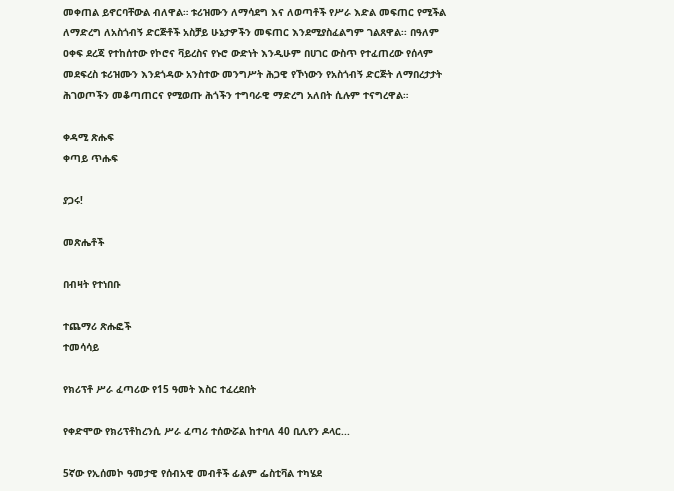መቀጠል ይኖርባቸውል ብለዋል። ቱሪዝሙን ለማሳደግ እና ለወጣቶች የሥራ እድል መፍጠር የሚችል ለማድረግ ለአስጎብኝ ድርጅቶች አስቻይ ሁኔታዎችን መፍጠር እንደሚያስፈልግም ገልጸዋል፡፡ በዓለም ዐቀፍ ደረጃ የተከሰተው የኮሮና ቫይረስና የኑሮ ውድነት እንዲሁም በሀገር ውስጥ የተፈጠረው የሰላም መደፍረስ ቱሪዝሙን እንደጎዳው አንስተው መንግሥት ሕጋዊ የኾነውን የአስጎብኝ ድርጅት ለማበረታታት ሕገወጦችን መቆጣጠርና የሚወጡ ሕጎችን ተግባራዊ ማድረግ አለበት ሲሉም ተናግረዋል።

ቀዳሚ ጽሑፍ
ቀጣይ ጥሑፍ

ያጋሩ!

መጽሔቶች

በብዛት የተነበቡ

ተጨማሪ ጽሑፎች
ተመሳሳይ

የክሪፕቶ ሥራ ፈጣሪው የ15 ዓመት እስር ተፈረደበት

የቀድሞው የክሪፕቶከረንሲ ሥራ ፈጣሪ ተሰውሯል ከተባለ 40 ቢሊየን ዶላር...

5ኛው የኢሰመኮ ዓመታዊ የሰብአዊ መብቶች ፊልም ፌስቲቫል ተካሄደ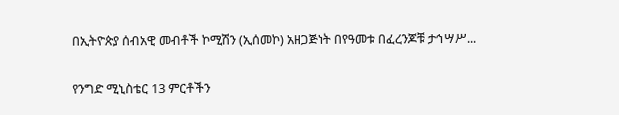በኢትዮጵያ ሰብአዊ መብቶች ኮሚሽን (ኢሰመኮ) አዘጋጅነት በየዓመቱ በፈረንጆቹ ታኅሣሥ...

የንግድ ሚኒስቴር 13 ምርቶችን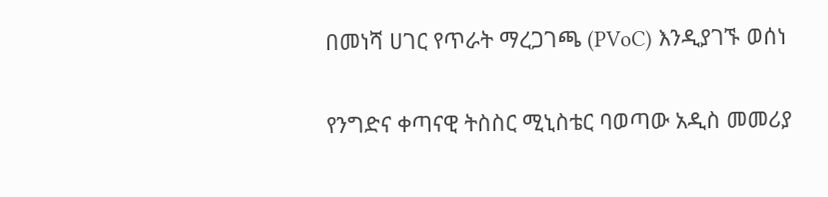በመነሻ ሀገር የጥራት ማረጋገጫ (PVoC) እንዲያገኙ ወሰነ

የንግድና ቀጣናዊ ትስስር ሚኒስቴር ባወጣው አዲስ መመሪያ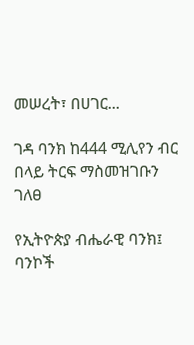መሠረት፣ በሀገር...

ገዳ ባንክ ከ444 ሚሊየን ብር በላይ ትርፍ ማስመዝገቡን ገለፀ

የኢትዮጵያ ብሔራዊ ባንክ፤ ባንኮች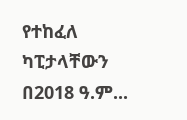የተከፈለ ካፒታላቸውን በ2018 ዓ.ም...